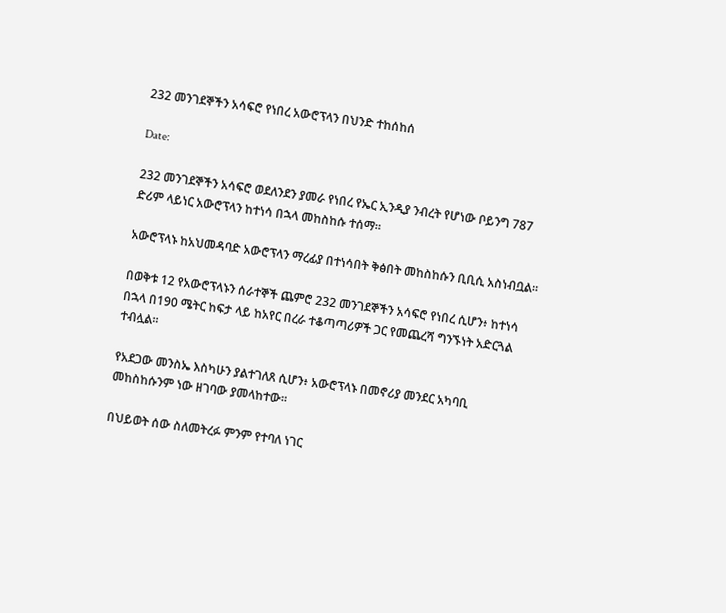232 መንገደኞችን አሳፍሮ የነበረ አውሮፕላን በህንድ ተከሰከሰ

Date:

232 መንገደኞችን አሳፍሮ ወደለንደን ያመራ የነበረ የኤር ኢንዲያ ንብረት የሆነው ቦይንግ 787 ድሪም ላይነር አውሮፕላን ከተነሳ በኋላ መከስከሱ ተሰማ።

አውሮፕላኑ ከአህመዳባድ አውሮፕላን ማረፊያ በተነሳበት ቅፅበት መከስከሱን ቢቢሲ አስነብቧል።

በወቅቱ 12 የአውሮፕላኑን ሰራተኞች ጨምሮ 232 መንገደኞችን አሳፍሮ የነበረ ሲሆን፥ ከተነሳ በኋላ በ190 ሜትር ከፍታ ላይ ከአየር በረራ ተቆጣጣሪዎች ጋር የመጨረሻ ግንኙነት አድርጓል ተብሏል።

የአደጋው መንስኤ እስካሁን ያልተገለጸ ሲሆን፥ አውሮፕላኑ በመኖሪያ መንደር አካባቢ መከስከሱንም ነው ዘገባው ያመላከተው።

በህይወት ሰው ስለመትረፉ ምንም የተባለ ነገር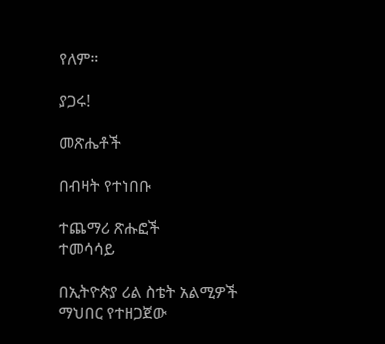የለም።

ያጋሩ!

መጽሔቶች

በብዛት የተነበቡ

ተጨማሪ ጽሑፎች
ተመሳሳይ

በኢትዮጵያ ሪል ስቴት አልሚዎች ማህበር የተዘጋጀው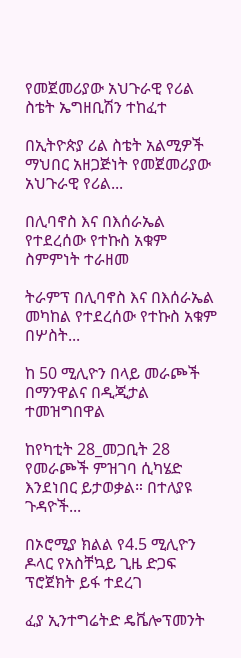የመጀመሪያው አህጉራዊ የሪል ስቴት ኤግዘቢሽን ተከፈተ

በኢትዮጵያ ሪል ስቴት አልሚዎች ማህበር አዘጋጅነት የመጀመሪያው አህጉራዊ የሪል...

በሊባኖስ እና በእሰራኤል የተደረሰው የተኩስ አቁም ስምምነት ተራዘመ

ትራምፕ በሊባኖስ እና በእሰራኤል መካከል የተደረሰው የተኩስ አቁም በሦስት...

ከ 50 ሚሊዮን በላይ መራጮች በማንዋልና በዲጂታል ተመዝግበዋል

ከየካቲት 28_መጋቢት 28 የመራጮች ምዝገባ ሲካሄድ እንደነበር ይታወቃል። በተለያዩ ጉዳዮች...

በኦሮሚያ ክልል የ4.5 ሚሊዮን ዶላር የአስቸኳይ ጊዜ ድጋፍ ፕሮጀክት ይፋ ተደረገ

ፈያ ኢንተግሬትድ ዴቬሎፕመንት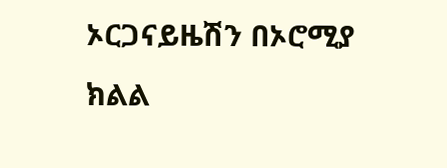ኦርጋናይዜሽን በኦሮሚያ ክልል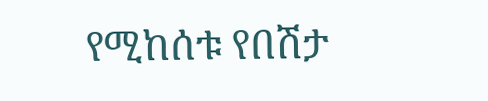የሚከሰቱ የበሽታ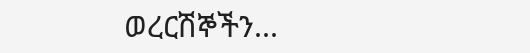ወረርሽኞችን...